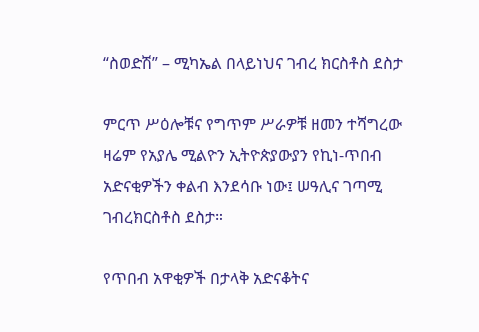“ስወድሽ” – ሚካኤል በላይነህና ገብረ ክርስቶስ ደስታ

ምርጥ ሥዕሎቹና የግጥም ሥራዎቹ ዘመን ተሻግረው ዛሬም የአያሌ ሚልዮን ኢትዮጵያውያን የኪነ-ጥበብ አድናቂዎችን ቀልብ እንደሳቡ ነው፤ ሠዓሊና ገጣሚ ገብረክርስቶስ ደስታ።

የጥበብ አዋቂዎች በታላቅ አድናቆትና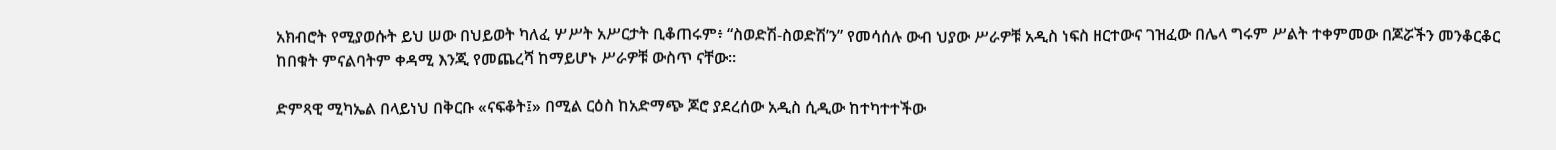አክብሮት የሚያወሱት ይህ ሠው በህይወት ካለፈ ሦሥት አሥርታት ቢቆጠሩም፥ “ስወድሽ-ስወድሽ’ን” የመሳሰሉ ውብ ህያው ሥራዎቹ አዲስ ነፍስ ዘርተውና ገዝፈው በሌላ ግሩም ሥልት ተቀምመው በጆሯችን መንቆርቆር ከበቁት ምናልባትም ቀዳሚ እንጂ የመጨረሻ ከማይሆኑ ሥራዎቹ ውስጥ ናቸው።

ድምጻዊ ሚካኤል በላይነህ በቅርቡ «ናፍቆት፤» በሚል ርዕስ ከአድማጭ ጆሮ ያደረሰው አዲስ ሲዲው ከተካተተችው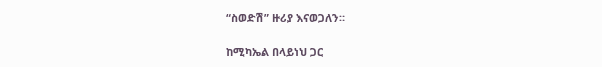“ስወድሽ” ዙሪያ እናወጋለን።

ከሚካኤል በላይነህ ጋር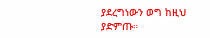ያደረግነውን ወግ ከዚህ ያድምጡ።